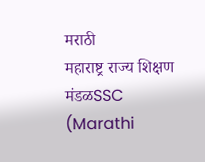मराठी
महाराष्ट्र राज्य शिक्षण मंडळSSC (Marathi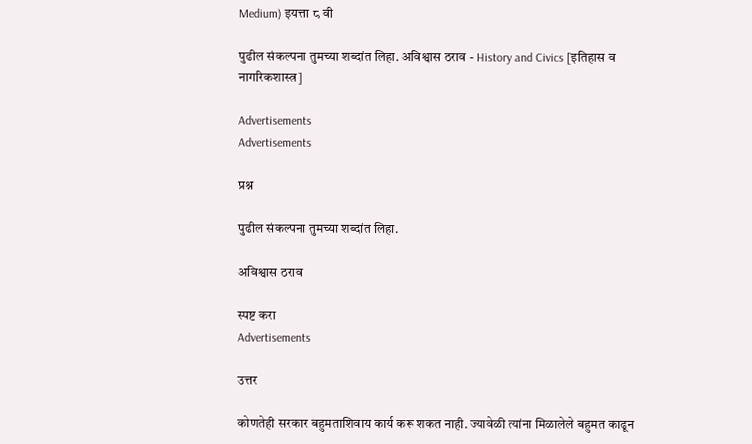Medium) इयत्ता ८ वी

पुढील संकल्पना तुमच्या शब्दांत लिहा. अविश्वास ठराव - History and Civics [इतिहास व नागरिकशास्त्र]

Advertisements
Advertisements

प्रश्न

पुढील संकल्पना तुमच्या शब्दांत लिहा.

अविश्वास ठराव

स्पष्ट करा
Advertisements

उत्तर

कोणतेही सरकार बहुमताशिवाय कार्य करू शकत नाही. ज्यावेळी त्यांना मिळालेले बहुमत काढून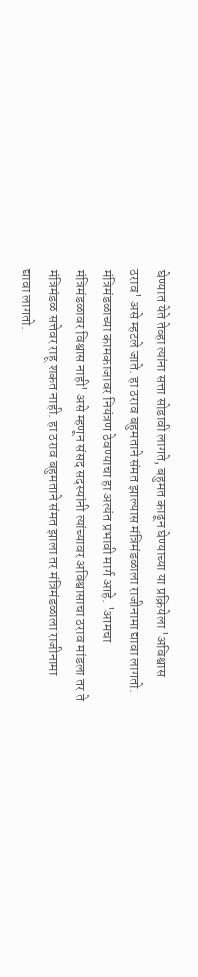घेण्यात येते तेव्हा त्यांना सत्ता सोडावी लागते, बहुमत काढून घेण्याच्या या प्रक्रियेला 'अविश्वास ठराव' असे म्हटले जाते. हा ठराव बहुमताने संमत झाल्यास मंत्रिमंडळाला राजीनामा द्यावा लागतो. मंत्रिमंडळाच्या कामकाजावर नियंत्रण ठेवण्याचा हा अत्यंत प्रभावी मार्ग आहे. 'आमचा मंत्रिमंडळावर विश्वास नाही' असे म्हणून संसद सदस्यांनी त्यांच्यावर अविश्वासाचा ठराव मांडला तर ते मंत्रिमंडळ सत्तेवर राहू शकत नाही. हा ठराव बहुमताने संमत झाला तर मंत्रिमंडळाला राजीनामा द्यावा लागतो.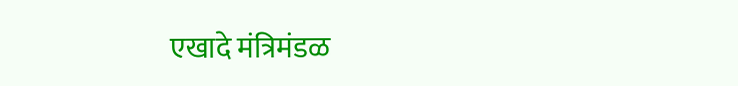एखादे मंत्रिमंडळ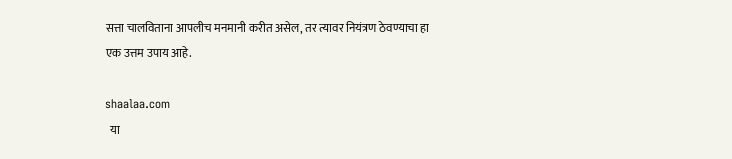सत्ता चालविताना आपलीच मनमानी करीत असेल, तर त्यावर नियंत्रण ठेवण्याचा हा एक उत्तम उपाय आहे.

shaalaa.com
  या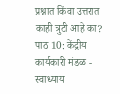प्रश्नात किंवा उत्तरात काही त्रुटी आहे का?
पाठ 10: केंद्रीय कार्यकारी मंडळ - स्वाध्याय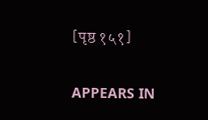[पृष्ठ १५१]

APPEARS IN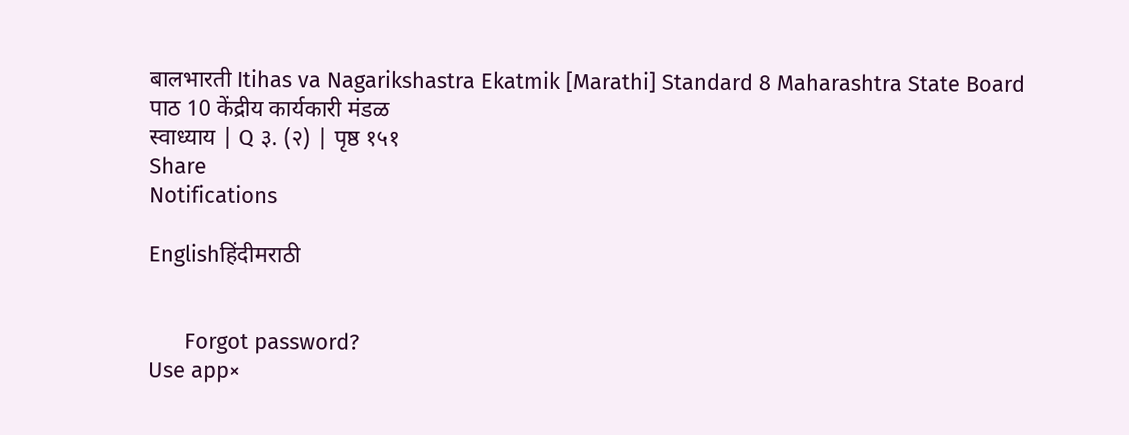बालभारती Itihas va Nagarikshastra Ekatmik [Marathi] Standard 8 Maharashtra State Board
पाठ 10 केंद्रीय कार्यकारी मंडळ
स्वाध्याय | Q ३. (२) | पृष्ठ १५१
Share
Notifications

Englishहिंदीमराठी


      Forgot password?
Use app×